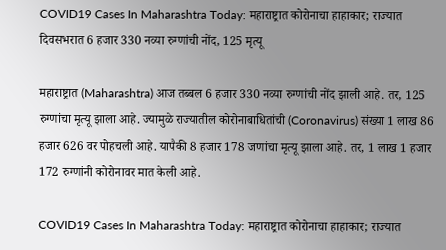COVID19 Cases In Maharashtra Today: महाराष्ट्रात कोरोनाचा हाहाकार; राज्यात दिवसभरात 6 हजार 330 नव्या रुग्णांची नोंद, 125 मृत्यू

महाराष्ट्रात (Maharashtra) आज तब्बल 6 हजार 330 नव्या रुग्णांची नोंद झाली आहे. तर, 125 रुग्णांचा मृत्यू झाला आहे. ज्यामुळे राज्यातील कोरोनाबाधितांची (Coronavirus) संख्या 1 लाख 86 हजार 626 वर पोहचली आहे. यापैकी 8 हजार 178 जणांचा मृत्यू झाला आहे. तर, 1 लाख 1 हजार 172 रुग्णांनी कोरोनावर मात केली आहे.

COVID19 Cases In Maharashtra Today: महाराष्ट्रात कोरोनाचा हाहाकार; राज्यात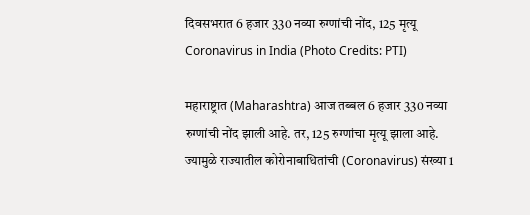दिवसभरात 6 हजार 330 नव्या रुग्णांची नोंद, 125 मृत्यू
Coronavirus in India (Photo Credits: PTI)

महाराष्ट्रात (Maharashtra) आज तब्बल 6 हजार 330 नव्या रुग्णांची नोंद झाली आहे. तर, 125 रुग्णांचा मृत्यू झाला आहे. ज्यामुळे राज्यातील कोरोनाबाधितांची (Coronavirus) संख्या 1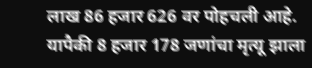लाख 86 हजार 626 वर पोहचली आहे. यापैकी 8 हजार 178 जणांचा मृत्यू झाला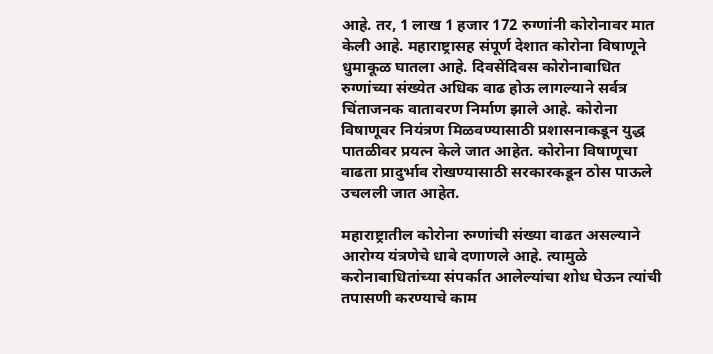आहे. तर, 1 लाख 1 हजार 172 रुग्णांनी कोरोनावर मात केली आहे. महाराष्ट्रासह संपूर्ण देशात कोरोना विषाणूने धुमाकूळ घातला आहे. दिवसेंदिवस कोरोनाबाधित रुग्णांच्या संख्येत अधिक वाढ होऊ लागल्याने सर्वत्र चिंताजनक वातावरण निर्माण झाले आहे. कोरोना विषाणूवर नियंत्रण मिळवण्यासाठी प्रशासनाकडून युद्ध पातळीवर प्रयत्न केले जात आहेत. कोरोना विषाणूचा वाढता प्रादुर्भाव रोखण्यासाठी सरकारकडून ठोस पाऊले उचलली जात आहेत.

महाराष्ट्रातील कोरोना रुग्णांची संख्या वाढत असल्याने आरोग्य यंत्रणेचे धाबे दणाणले आहे. त्यामुळे करोनाबाधितांच्या संपर्कात आलेल्यांचा शोध घेऊन त्यांची तपासणी करण्याचे काम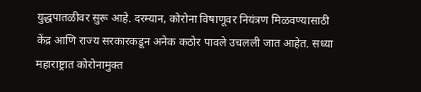युद्धपातळीवर सुरू आहे. दरम्यान, कोरोना विषाणूवर नियंत्रण मिळवण्यासाठी केंद्र आणि राज्य सरकारकडून अनेक कठोर पावले उचलली जात आहेत. सध्या महाराष्ट्रात कोरोनामुक्त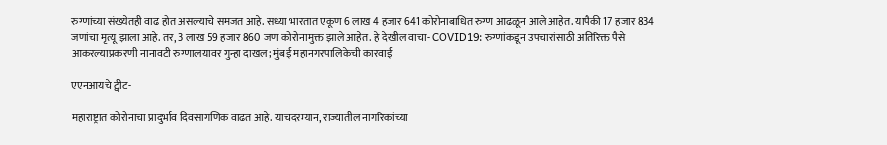रुग्णांच्या संख्येतही वाढ होत असल्याचे समजत आहे. सध्या भारतात एकूण 6 लाख 4 हजार 641 कोरोनाबाधित रुग्ण आढळून आले आहेत. यापैकी 17 हजार 834 जणांचा मृत्यू झाला आहे. तर, 3 लाख 59 हजार 860 जण कोरोनामुक्त झाले आहेत. हे देखील वाचा- COVID19: रुग्णांकडून उपचारांसाठी अतिरिक्त पैसे आकरल्याप्रकरणी नानावटी रुग्णालयावर गुन्हा दाखल; मुंबई महानगरपालिकेची कारवाई

एएनआयचे ट्वीट-

महाराष्ट्रात कोरोनाचा प्रादुर्भाव दिवसागणिक वाढत आहे. याचदरम्यान, राज्यातील नागरिकांच्या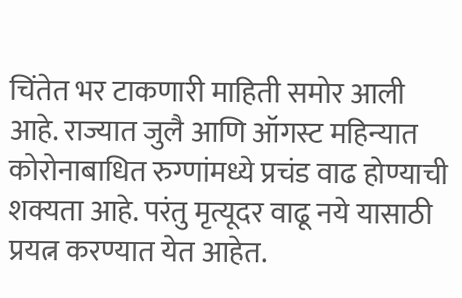चिंतेत भर टाकणारी माहिती समोर आली आहे. राज्यात जुलै आणि ऑगस्ट महिन्यात कोरोनाबाधित रुग्णांमध्ये प्रचंड वाढ होण्याची शक्यता आहे. परंतु मृत्यूदर वाढू नये यासाठी प्रयत्न करण्यात येत आहेत.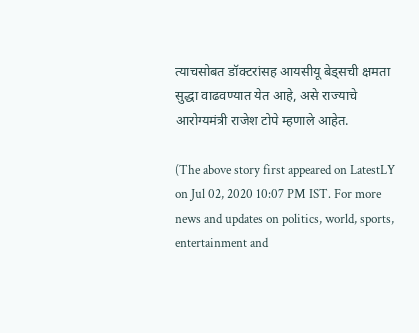त्याचसोबत डॉक्टरांसह आयसीयू बेड्सची क्षमता सुद्धा वाढवण्यात येत आहे, असे राज्याचे आरोग्यमंत्री राजेश टोपे म्हणाले आहेत.

(The above story first appeared on LatestLY on Jul 02, 2020 10:07 PM IST. For more news and updates on politics, world, sports, entertainment and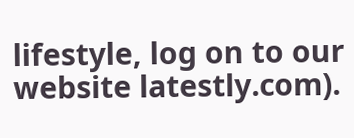lifestyle, log on to our website latestly.com).